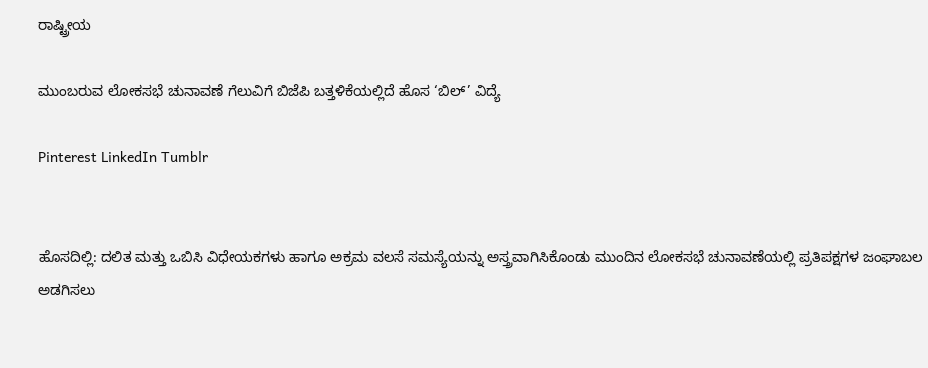ರಾಷ್ಟ್ರೀಯ

ಮುಂಬರುವ ಲೋಕಸಭೆ ಚುನಾವಣೆ ಗೆಲುವಿಗೆ ಬಿಜೆಪಿ ಬತ್ತಳಿಕೆಯಲ್ಲಿದೆ ಹೊಸ ‘ಬಿಲ್‌’ ವಿದ್ಯೆ

Pinterest LinkedIn Tumblr


ಹೊಸದಿಲ್ಲಿ: ದಲಿತ ಮತ್ತು ಒಬಿಸಿ ವಿಧೇಯಕಗಳು ಹಾಗೂ ಅಕ್ರಮ ವಲಸೆ ಸಮಸ್ಯೆಯನ್ನು ಅಸ್ತ್ರವಾಗಿಸಿಕೊಂಡು ಮುಂದಿನ ಲೋಕಸಭೆ ಚುನಾವಣೆಯಲ್ಲಿ ಪ್ರತಿಪಕ್ಷಗಳ ಜಂಘಾಬಲ ಅಡಗಿಸಲು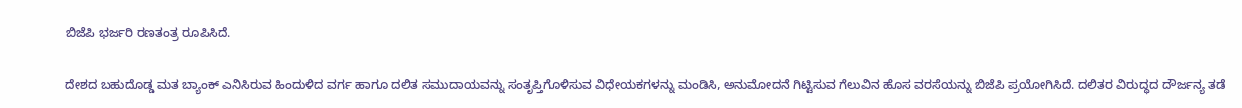ಬಿಜೆಪಿ ಭರ್ಜರಿ ರಣತಂತ್ರ ರೂಪಿಸಿದೆ.

ದೇಶದ ಬಹುದೊಡ್ಡ ಮತ ಬ್ಯಾಂಕ್‌ ಎನಿಸಿರುವ ಹಿಂದುಳಿದ ವರ್ಗ ಹಾಗೂ ದಲಿತ ಸಮುದಾಯವನ್ನು ಸಂತೃಪ್ತಿಗೊಳಿಸುವ ವಿಧೇಯಕಗಳನ್ನು ಮಂಡಿಸಿ, ಅನುಮೋದನೆ ಗಿಟ್ಟಿಸುವ ಗೆಲುವಿನ ಹೊಸ ವರಸೆಯನ್ನು ಬಿಜೆಪಿ ಪ್ರಯೋಗಿಸಿದೆ. ದಲಿತರ ವಿರುದ್ಧದ ದೌರ್ಜನ್ಯ ತಡೆ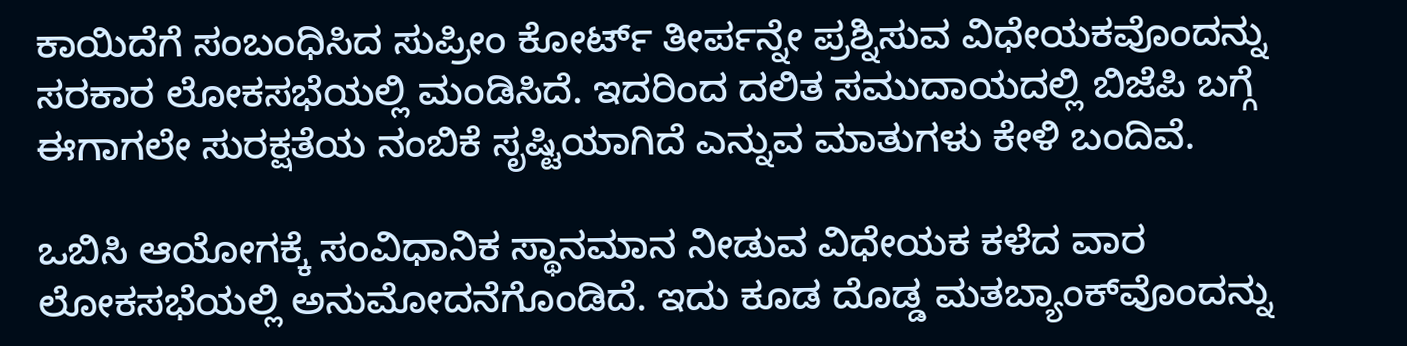ಕಾಯಿದೆಗೆ ಸಂಬಂಧಿಸಿದ ಸುಪ್ರೀಂ ಕೋರ್ಟ್‌ ತೀರ್ಪನ್ನೇ ಪ್ರಶ್ನಿಸುವ ವಿಧೇಯಕವೊಂದನ್ನು ಸರಕಾರ ಲೋಕಸಭೆಯಲ್ಲಿ ಮಂಡಿಸಿದೆ. ಇದರಿಂದ ದಲಿತ ಸಮುದಾಯದಲ್ಲಿ ಬಿಜೆಪಿ ಬಗ್ಗೆ ಈಗಾಗಲೇ ಸುರಕ್ಷತೆಯ ನಂಬಿಕೆ ಸೃಷ್ಟಿಯಾಗಿದೆ ಎನ್ನುವ ಮಾತುಗಳು ಕೇಳಿ ಬಂದಿವೆ.

ಒಬಿಸಿ ಆಯೋಗಕ್ಕೆ ಸಂವಿಧಾನಿಕ ಸ್ಥಾನಮಾನ ನೀಡುವ ವಿಧೇಯಕ ಕಳೆದ ವಾರ ಲೋಕಸಭೆಯಲ್ಲಿ ಅನುಮೋದನೆಗೊಂಡಿದೆ. ಇದು ಕೂಡ ದೊಡ್ಡ ಮತಬ್ಯಾಂಕ್‌ವೊಂದನ್ನು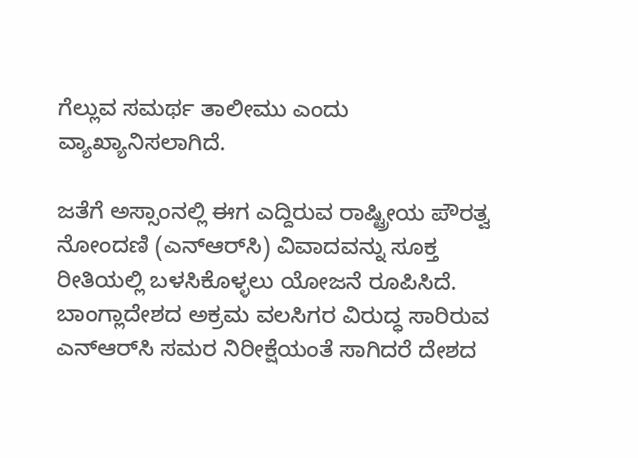ಗೆಲ್ಲುವ ಸಮರ್ಥ ತಾಲೀಮು ಎಂದು ವ್ಯಾಖ್ಯಾನಿಸಲಾಗಿದೆ.

ಜತೆಗೆ ಅಸ್ಸಾಂನಲ್ಲಿ ಈಗ ಎದ್ದಿರುವ ರಾಷ್ಟ್ರೀಯ ಪೌರತ್ವ ನೋಂದಣಿ (ಎನ್‌ಆರ್‌ಸಿ) ವಿವಾದವನ್ನು ಸೂಕ್ತ ರೀತಿಯಲ್ಲಿ ಬಳಸಿಕೊಳ್ಳಲು ಯೋಜನೆ ರೂಪಿಸಿದೆ. ಬಾಂಗ್ಲಾದೇಶದ ಅಕ್ರಮ ವಲಸಿಗರ ವಿರುದ್ಧ ಸಾರಿರುವ ಎನ್‌ಆರ್‌ಸಿ ಸಮರ ನಿರೀಕ್ಷೆಯಂತೆ ಸಾಗಿದರೆ ದೇಶದ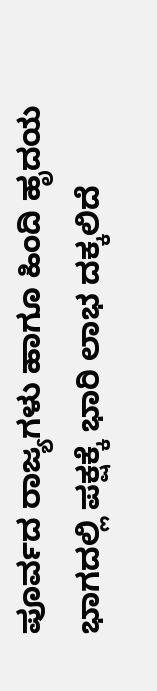ಪೂರ್ವದ ರಾಜ್ಯಗಳು ಹಾಗೂ ಹಿಂದಿ ಹೃದಯ ಭಾಗದಲ್ಲಿ ಪಕ್ಷಕ್ಕೆ ಭಾರಿ ಲಾಭ ದಕ್ಕಲಿದೆ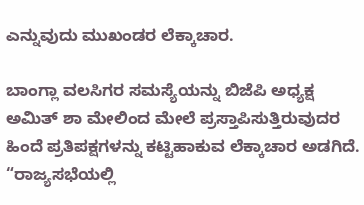ಎನ್ನುವುದು ಮುಖಂಡರ ಲೆಕ್ಕಾಚಾರ.

ಬಾಂಗ್ಲಾ ವಲಸಿಗರ ಸಮಸ್ಯೆಯನ್ನು ಬಿಜೆಪಿ ಅಧ್ಯಕ್ಷ ಅಮಿತ್‌ ಶಾ ಮೇಲಿಂದ ಮೇಲೆ ಪ್ರಸ್ತಾಪಿಸುತ್ತಿರುವುದರ ಹಿಂದೆ ಪ್ರತಿಪಕ್ಷಗಳನ್ನು ಕಟ್ಟಿಹಾಕುವ ಲೆಕ್ಕಾಚಾರ ಅಡಗಿದೆ.
“ರಾಜ್ಯಸಭೆಯಲ್ಲಿ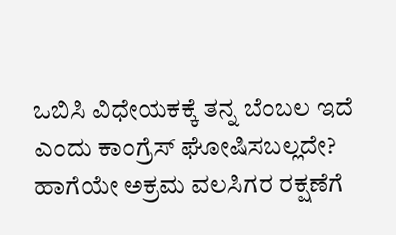ಒಬಿಸಿ ವಿಧೇಯಕಕ್ಕೆ ತನ್ನ ಬೆಂಬಲ ಇದೆ ಎಂದು ಕಾಂಗ್ರೆಸ್‌ ಘೋಷಿಸಬಲ್ಲದೇ? ಹಾಗೆಯೇ ಅಕ್ರಮ ವಲಸಿಗರ ರಕ್ಷಣೆಗೆ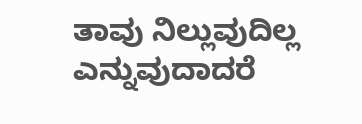ತಾವು ನಿಲ್ಲುವುದಿಲ್ಲ ಎನ್ನುವುದಾದರೆ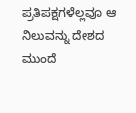ಪ್ರತಿಪಕ್ಷಗಳೆಲ್ಲವೂ ಆ ನಿಲುವನ್ನು ದೇಶದ ಮುಂದೆ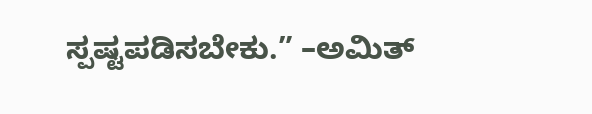ಸ್ಪಷ್ಟಪಡಿಸಬೇಕು.” –ಅಮಿತ್‌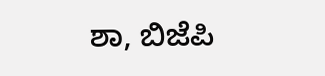ಶಾ, ಬಿಜೆಪಿ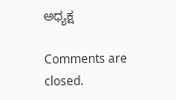ಅಧ್ಯಕ್ಷ

Comments are closed.